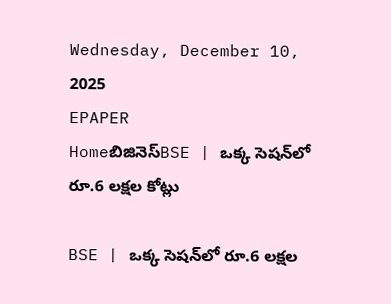Wednesday, December 10, 2025
EPAPER
Homeబిజినెస్BSE | ఒక్క సెషన్‌లో రూ.6 లక్షల కోట్లు

BSE | ఒక్క సెషన్‌లో రూ.6 లక్షల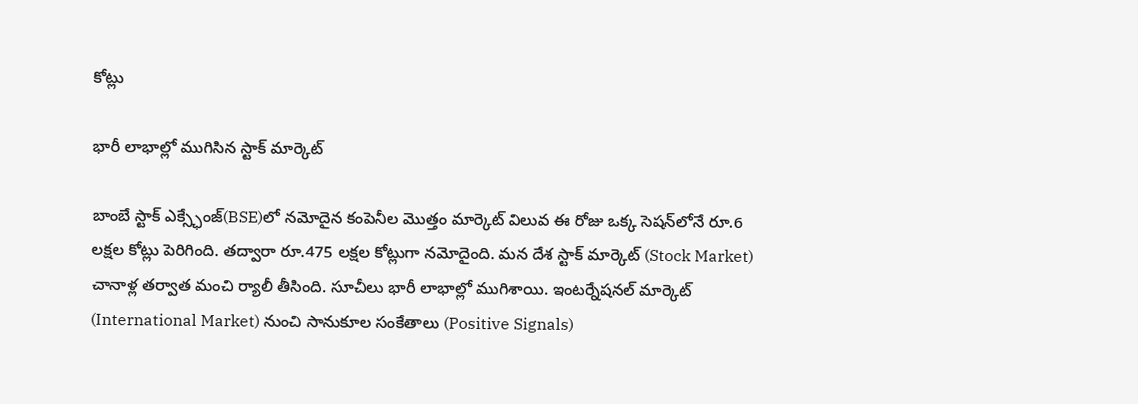కోట్లు

భారీ లాభాల్లో ముగిసిన స్టాక్ మార్కెట్

బాంబే స్టాక్ ఎక్స్ఛేంజ్(BSE)లో నమోదైన కంపెనీల మొత్తం మార్కెట్ విలువ ఈ రోజు ఒక్క సెషన్‌లోనే రూ.6 లక్షల కోట్లు పెరిగింది. తద్వారా రూ.475 లక్షల కోట్లుగా నమోదైంది. మన దేశ స్టాక్ మార్కెట్ (Stock Market) చానాళ్ల తర్వాత మంచి ర్యాలీ తీసింది. సూచీలు భారీ లాభాల్లో ముగిశాయి. ఇంటర్నేషనల్ మార్కెట్ (International Market) నుంచి సానుకూల సంకేతాలు (Positive Signals)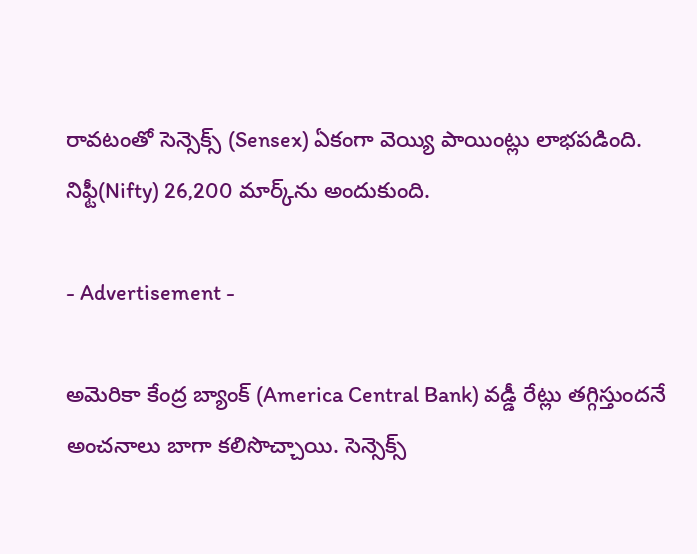రావటంతో సెన్సెక్స్ (Sensex) ఏకంగా వెయ్యి పాయింట్లు లాభపడింది. నిఫ్టీ(Nifty) 26,200 మార్క్‌ను అందుకుంది.

- Advertisement -

అమెరికా కేంద్ర బ్యాంక్ (America Central Bank) వడ్డీ రేట్లు తగ్గిస్తుందనే అంచనాలు బాగా కలిసొచ్చాయి. సెన్సెక్స్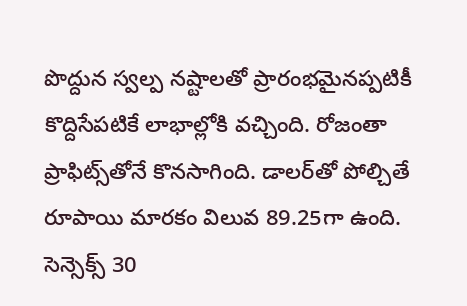పొద్దున స్వల్ప నష్టాలతో ప్రారంభమైనప్పటికీ కొద్దిసేపటికే లాభాల్లోకి వచ్చింది. రోజంతా ప్రాఫిట్స్‌తోనే కొనసాగింది. డాలర్‌తో పోల్చితే రూపాయి మారకం విలువ 89.25గా ఉంది. సెన్సెక్స్‌ 30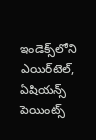ఇండెక్స్‌లోని ఎయిర్‌టెల్, ఏషియన్స్ పెయింట్స్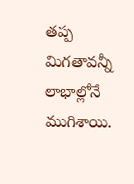తప్ప మిగతావన్నీ లాభాల్లోనే ముగిశాయి.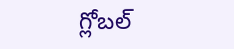గ్లోబల్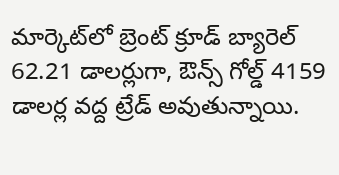మార్కెట్‌లో బ్రెంట్ క్రూడ్ బ్యారెల్ 62.21 డాలర్లుగా, ఔన్స్ గోల్డ్ 4159 డాలర్ల వద్ద ట్రేడ్ అవుతున్నాయి.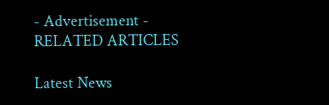- Advertisement -
RELATED ARTICLES

Latest News